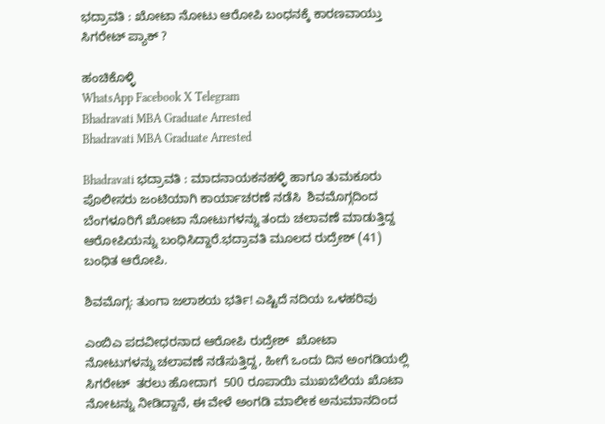ಭದ್ರಾವತಿ : ಖೋಟಾ ನೋಟು ಆರೋಪಿ ಬಂಧನಕ್ಕೆ ಕಾರಣವಾಯ್ತು ಸಿಗರೇಟ್ ಪ್ಯಾಕ್ ?

ಹಂಚಿಕೊಳ್ಳಿ
WhatsApp Facebook X Telegram
Bhadravati MBA Graduate Arrested
Bhadravati MBA Graduate Arrested

Bhadravati ಭದ್ರಾವತಿ : ಮಾದನಾಯಕನಹಳ್ಳಿ ಹಾಗೂ ತುಮಕೂರು ಪೊಲೀಸರು ಜಂಟಿಯಾಗಿ ಕಾರ್ಯಾಚರಣೆ ನಡೆಸಿ  ಶಿವಮೊಗ್ಗದಿಂದ ಬೆಂಗಳೂರಿಗೆ ಖೋಟಾ ನೋಟುಗಳನ್ನು ತಂದು ಚಲಾವಣೆ ಮಾಡುತ್ತಿದ್ದ ಆರೋಪಿಯನ್ನು ಬಂಧಿಸಿದ್ದಾರೆ.ಭದ್ರಾವತಿ ಮೂಲದ ರುದ್ರೇಶ್ (41) ಬಂಧಿತ ಆರೋಪಿ.

ಶಿವಮೊಗ್ಗ: ತುಂಗಾ ಜಲಾಶಯ ಭರ್ತಿ! ಎಷ್ಟಿದೆ ನದಿಯ ಒಳಹರಿವು

ಎಂಬಿಎ ಪದವೀಧರನಾದ ಆರೋಪಿ ರುದ್ರೇಶ್  ಖೋಟಾ ನೋಟುಗಳನ್ನು ಚಲಾವಣೆ ನಡೆಸುತ್ತಿದ್ದ, ಹೀಗೆ ಒಂದು ದಿನ ಅಂಗಡಿಯಲ್ಲಿ ಸಿಗರೇಟ್  ತರಲು ಹೋದಾಗ  500 ರೂಪಾಯಿ ಮುಖಬೆಲೆಯ ಖೊಟಾ ನೋಟನ್ನು ನೀಡಿದ್ದಾನೆ, ಈ ವೇಳೆ ಅಂಗಡಿ ಮಾಲೀಕ ಅನುಮಾನದಿಂದ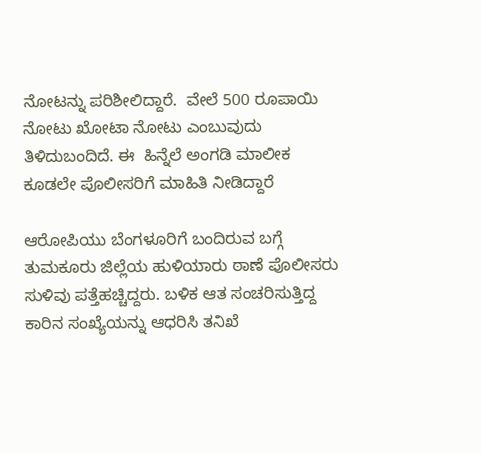ನೋಟನ್ನು ಪರಿಶೀಲಿದ್ದಾರೆ.  ವೇಲೆ 500 ರೂಪಾಯಿ ನೋಟು ಖೋಟಾ ನೋಟು ಎಂಬುವುದು ತಿಳಿದುಬಂದಿದೆ. ಈ  ಹಿನ್ನೆಲೆ ಅಂಗಡಿ ಮಾಲೀಕ ಕೂಡಲೇ ಪೊಲೀಸರಿಗೆ ಮಾಹಿತಿ ನೀಡಿದ್ದಾರೆ

ಆರೋಪಿಯು ಬೆಂಗಳೂರಿಗೆ ಬಂದಿರುವ ಬಗ್ಗೆ ತುಮಕೂರು ಜಿಲ್ಲೆಯ ಹುಳಿಯಾರು ಠಾಣೆ ಪೊಲೀಸರು ಸುಳಿವು ಪತ್ತೆಹಚ್ಚಿದ್ದರು. ಬಳಿಕ ಆತ ಸಂಚರಿಸುತ್ತಿದ್ದ ಕಾರಿನ ಸಂಖ್ಯೆಯನ್ನು ಆಧರಿಸಿ ತನಿಖೆ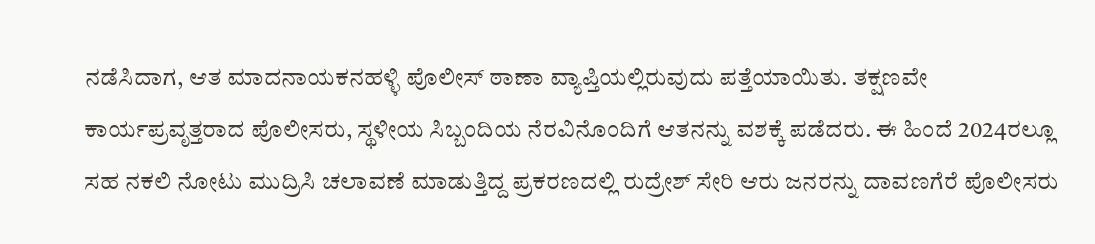ನಡೆಸಿದಾಗ, ಆತ ಮಾದನಾಯಕನಹಳ್ಳಿ ಪೊಲೀಸ್ ಠಾಣಾ ವ್ಯಾಪ್ತಿಯಲ್ಲಿರುವುದು ಪತ್ತೆಯಾಯಿತು. ತಕ್ಷಣವೇ ಕಾರ್ಯಪ್ರವೃತ್ತರಾದ ಪೊಲೀಸರು, ಸ್ಥಳೀಯ ಸಿಬ್ಬಂದಿಯ ನೆರವಿನೊಂದಿಗೆ ಆತನನ್ನು ವಶಕ್ಕೆ ಪಡೆದರು. ಈ ಹಿಂದೆ 2024ರಲ್ಲೂ ಸಹ ನಕಲಿ ನೋಟು ಮುದ್ರಿಸಿ ಚಲಾವಣೆ ಮಾಡುತ್ತಿದ್ದ ಪ್ರಕರಣದಲ್ಲಿ ರುದ್ರೇಶ್ ಸೇರಿ ಆರು ಜನರನ್ನು ದಾವಣಗೆರೆ ಪೊಲೀಸರು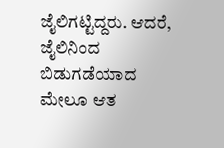ಜೈಲಿಗಟ್ಟಿದ್ದರು. ಆದರೆ, ಜೈಲಿನಿಂದ ಬಿಡುಗಡೆಯಾದ ಮೇಲೂ ಆತ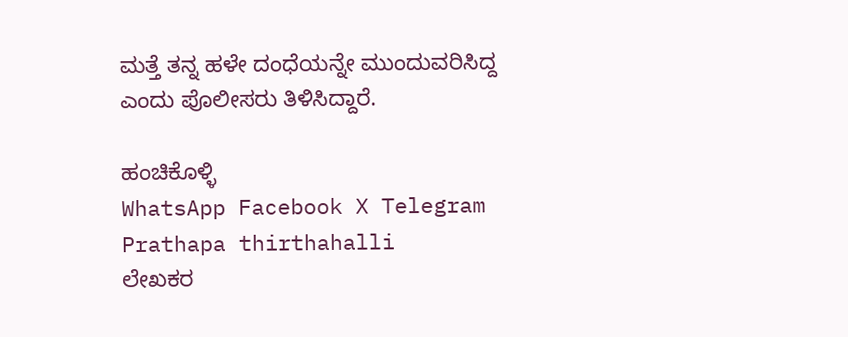ಮತ್ತೆ ತನ್ನ ಹಳೇ ದಂಧೆಯನ್ನೇ ಮುಂದುವರಿಸಿದ್ದ ಎಂದು ಪೊಲೀಸರು ತಿಳಿಸಿದ್ದಾರೆ.

ಹಂಚಿಕೊಳ್ಳಿ
WhatsApp Facebook X Telegram
Prathapa thirthahalli
ಲೇಖಕರ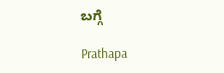ಬಗ್ಗೆ

Prathapa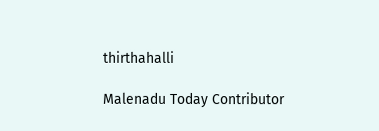thirthahalli

Malenadu Today Contributor